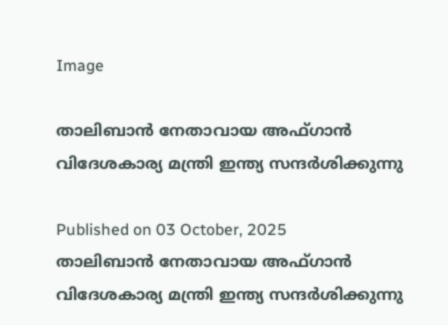Image

താലിബാൻ നേതാവായ അഫ്ഗാൻ വിദേശകാര്യ മന്ത്രി ഇന്ത്യ സന്ദർശിക്കുന്നു

Published on 03 October, 2025
താലിബാൻ നേതാവായ അഫ്ഗാൻ വിദേശകാര്യ മന്ത്രി ഇന്ത്യ സന്ദർശിക്കുന്നു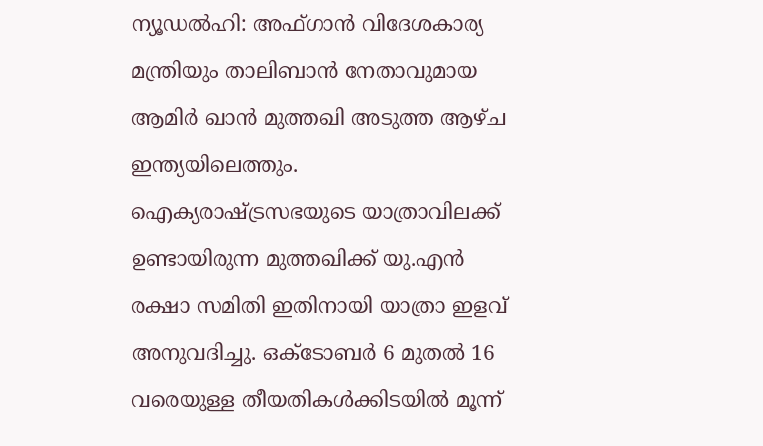ന്യൂഡല്‍ഹി: അഫ്ഗാന്‍ വിദേശകാര്യ മന്ത്രിയും താലിബാന്‍ നേതാവുമായ ആമിര്‍ ഖാന്‍ മുത്തഖി അടുത്ത ആഴ്ച ഇന്ത്യയിലെത്തും. ഐക്യരാഷ്ട്രസഭയുടെ യാത്രാവിലക്ക് ഉണ്ടായിരുന്ന മുത്തഖിക്ക് യു.എന്‍ രക്ഷാ സമിതി ഇതിനായി യാത്രാ ഇളവ് അനുവദിച്ചു. ഒക്ടോബര്‍ 6 മുതല്‍ 16 വരെയുള്ള തീയതികള്‍ക്കിടയില്‍ മൂന്ന്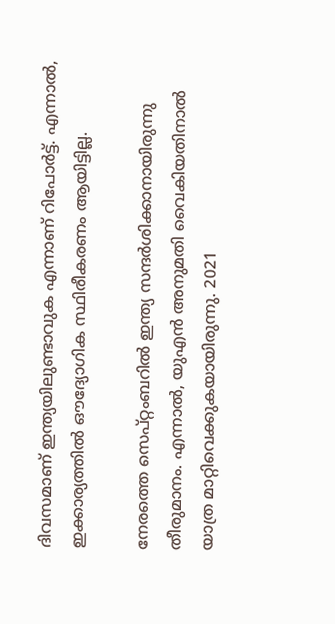ദിവസമാണ് ഇന്ത്യയിലുണ്ടാവുക എന്നാണ് റിപോര്‍ട്ട്. എന്നാല്‍, ഇക്കാര്യത്തില്‍ ഔദ്യോഗിക സ്ഥിരീകരണം ആയിട്ടില്ല.

നേരത്തെ സെപ്റ്റംബറില്‍ ഇന്ത്യ സന്ദര്‍ശിക്കാനായിരുന്നു തീരുമാനം. എന്നാല്‍, യുഎന്‍ അനുമതി വൈകിയതിനാല്‍ യാത്ര മാറ്റിവെക്കുകയായിരുന്നു. 2021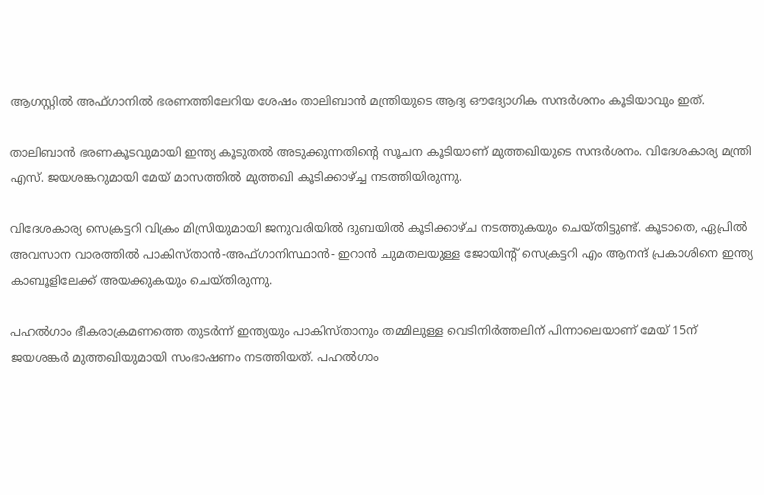ആഗസ്റ്റില്‍ അഫ്ഗാനില്‍ ഭരണത്തിലേറിയ ശേഷം താലിബാന്‍ മന്ത്രിയുടെ ആദ്യ ഔദ്യോഗിക സന്ദര്‍ശനം കൂടിയാവും ഇത്.

താലിബാന്‍ ഭരണകൂടവുമായി ഇന്ത്യ കൂടുതല്‍ അടുക്കുന്നതിന്റെ സൂചന കൂടിയാണ് മുത്തഖിയുടെ സന്ദര്‍ശനം. വിദേശകാര്യ മന്ത്രി എസ്. ജയശങ്കറുമായി മേയ് മാസത്തില്‍ മുത്തഖി കൂടിക്കാഴ്ച്ച നടത്തിയിരുന്നു.

വിദേശകാര്യ സെക്രട്ടറി വിക്രം മിസ്രിയുമായി ജനുവരിയില്‍ ദുബയില്‍ കൂടിക്കാഴ്ച നടത്തുകയും ചെയ്തിട്ടുണ്ട്. കൂടാതെ, ഏപ്രില്‍ അവസാന വാരത്തില്‍ പാകിസ്താന്‍-അഫ്ഗാനിസ്ഥാന്‍- ഇറാന്‍ ചുമതലയുള്ള ജോയിന്റ് സെക്രട്ടറി എം ആനന്ദ് പ്രകാശിനെ ഇന്ത്യ കാബൂളിലേക്ക് അയക്കുകയും ചെയ്തിരുന്നു.

പഹല്‍ഗാം ഭീകരാക്രമണത്തെ തുടര്‍ന്ന് ഇന്ത്യയും പാകിസ്താനും തമ്മിലുള്ള വെടിനിര്‍ത്തലിന് പിന്നാലെയാണ് മേയ് 15ന് ജയശങ്കര്‍ മുത്തഖിയുമായി സംഭാഷണം നടത്തിയത്. പഹല്‍ഗാം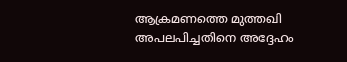ആക്രമണത്തെ മുത്തഖി അപലപിച്ചതിനെ അദ്ദേഹം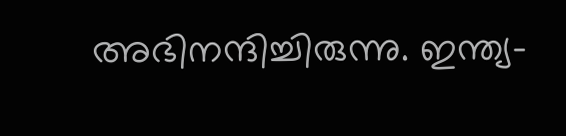അഭിനന്ദിച്ചിരുന്നു. ഇന്ത്യ-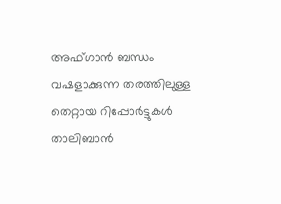അഫ്ഗാന്‍ ബന്ധം വഷളാക്കുന്ന തരത്തിലുള്ള തെറ്റായ റിപ്പോര്‍ട്ടുകള്‍ താലിബാന്‍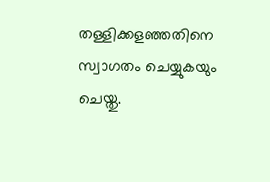തള്ളിക്കളഞ്ഞതിനെ സ്വാഗതം ചെയ്യുകയും ചെയ്തു.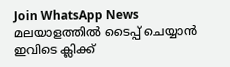Join WhatsApp News
മലയാളത്തില്‍ ടൈപ്പ് ചെയ്യാന്‍ ഇവിടെ ക്ലിക്ക്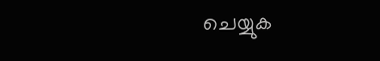ചെയ്യുക